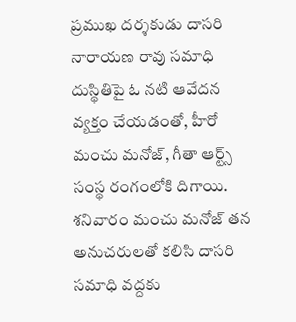ప్రముఖ దర్శకుడు దాసరి నారాయణ రావు సమాధి దుస్థితిపై ఓ నటి ఆవేదన వ్యక్తం చేయడంతో, హీరో మంచు మనోజ్, గీతా ఆర్ట్స్ సంస్థ రంగంలోకి దిగాయి. శనివారం మంచు మనోజ్ తన అనుచరులతో కలిసి దాసరి సమాధి వద్దకు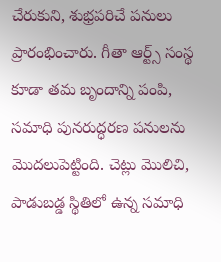చేరుకుని, శుభ్రపరిచే పనులు ప్రారంభించారు. గీతా ఆర్ట్స్ సంస్థ కూడా తమ బృందాన్ని పంపి, సమాధి పునరుద్ధరణ పనులను మొదలుపెట్టింది. చెట్లు మొలిచి, పాడుబడ్డ స్థితిలో ఉన్న సమాధి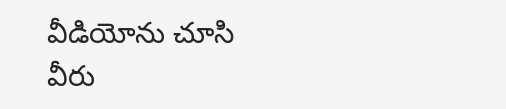వీడియోను చూసి వీరు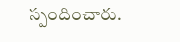స్పందించారు.